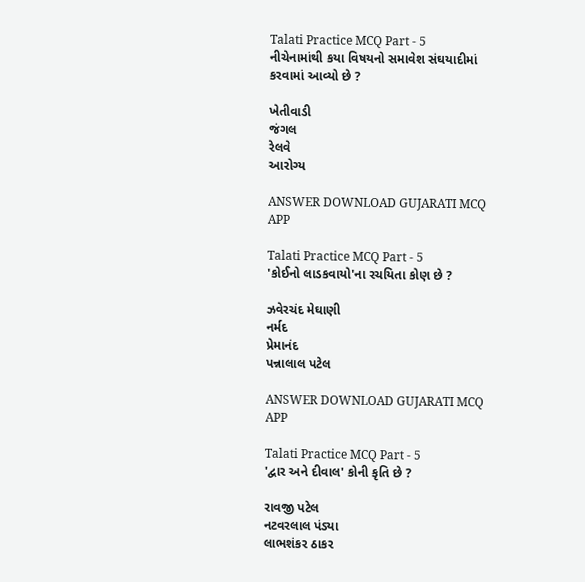Talati Practice MCQ Part - 5
નીચેનામાંથી કયા વિષયનો સમાવેશ સંઘયાદીમાં કરવામાં આવ્યો છે ?

ખેતીવાડી
જંગલ
રેલવે
આરોગ્ય

ANSWER DOWNLOAD GUJARATI MCQ APP

Talati Practice MCQ Part - 5
'કોઈનો લાડકવાયો'ના રચયિતા કોણ છે ?

ઝવેરચંદ મેઘાણી
નર્મદ
પ્રેમાનંદ
પન્નાલાલ પટેલ

ANSWER DOWNLOAD GUJARATI MCQ APP

Talati Practice MCQ Part - 5
'દ્વાર અને દીવાલ' કોની કૃતિ છે ?

રાવજી પટેલ
નટવરલાલ પંડ્યા
લાભશંકર ઠાકર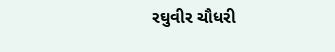રઘુવીર ચૌધરી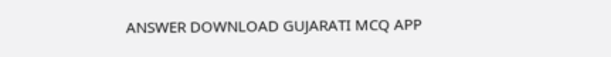ANSWER DOWNLOAD GUJARATI MCQ APP